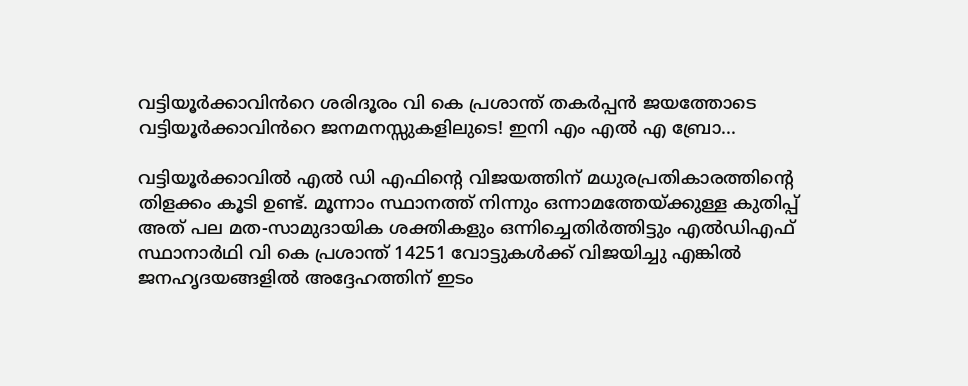വട്ടിയൂർക്കാവിൻറെ ശരിദൂരം വി കെ പ്രശാന്ത് തകർപ്പൻ ജയത്തോടെ വട്ടിയൂർക്കാവിൻറെ ജനമനസ്സുകളിലുടെ! ഇനി എം എൽ എ ബ്രോ...

വട്ടിയൂർക്കാവിൽ എൽ ഡി എഫിന്റെ വിജയത്തിന് മധുരപ്രതികാരത്തിന്റെ തിളക്കം കൂടി ഉണ്ട്. മൂന്നാം സ്ഥാനത്ത് നിന്നും ഒന്നാമത്തേയ്ക്കുള്ള കുതിപ്പ് അത് പല മത‐സാമുദായിക ശക്തികളും ഒന്നിച്ചെതിർത്തിട്ടും എൽഡിഎഫ് സ്ഥാനാർഥി വി കെ പ്രശാന്ത് 14251 വോട്ടുകൾക്ക് വിജയിച്ചു എങ്കിൽ ജനഹൃദയങ്ങളിൽ അദ്ദേഹത്തിന് ഇടം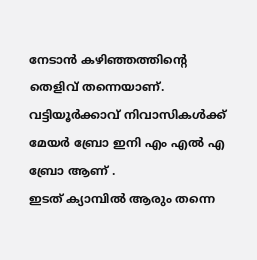നേടാൻ കഴിഞ്ഞത്തിന്റെ തെളിവ് തന്നെയാണ്. വട്ടിയൂർക്കാവ് നിവാസികൾക്ക് മേയർ ബ്രോ ഇനി എം എൽ എ ബ്രോ ആണ് .
ഇടത് ക്യാമ്പിൽ ആരും തന്നെ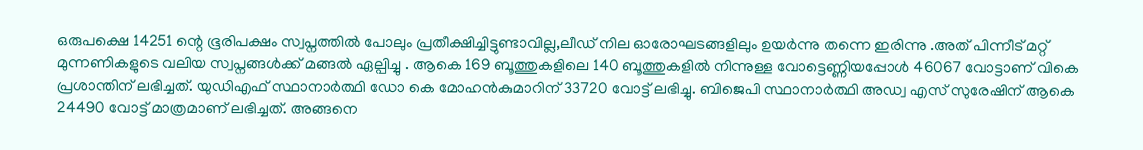ഒരുപക്ഷെ 14251 ന്റെ ഭൂരിപക്ഷം സ്വപ്നത്തിൽ പോലും പ്രതീക്ഷിച്ചിട്ടുണ്ടാവില്ല,ലീഡ് നില ഓരോഘടങ്ങളിലും ഉയർന്നു തന്നെ ഇരിന്നു .അത് പിന്നീട് മറ്റ് മുന്നണികളുടെ വലിയ സ്വപ്നങ്ങൾക്ക് മങ്ങൽ ഏല്പിച്ചു . ആകെ 169 ബൂത്തുകളിലെ 140 ബൂത്തുകളിൽ നിന്നുള്ള വോട്ടെണ്ണിയപ്പോൾ 46067 വോട്ടാണ് വികെ പ്രശാന്തിന് ലഭിച്ചത്. യുഡിഎഫ് സ്ഥാനാർത്ഥി ഡോ കെ മോഹൻകുമാറിന് 33720 വോട്ട് ലഭിച്ചു. ബിജെപി സ്ഥാനാർത്ഥി അഡ്വ എസ് സുരേഷിന് ആകെ 24490 വോട്ട് മാത്രമാണ് ലഭിച്ചത്. അങ്ങനെ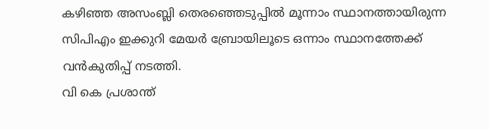കഴിഞ്ഞ അസംബ്ലി തെരഞ്ഞെടുപ്പിൽ മൂന്നാം സ്ഥാനത്തായിരുന്ന സിപിഎം ഇക്കുറി മേയർ ബ്രോയിലൂടെ ഒന്നാം സ്ഥാനത്തേക്ക് വൻകുതിപ്പ് നടത്തി.
വി കെ പ്രശാന്ത്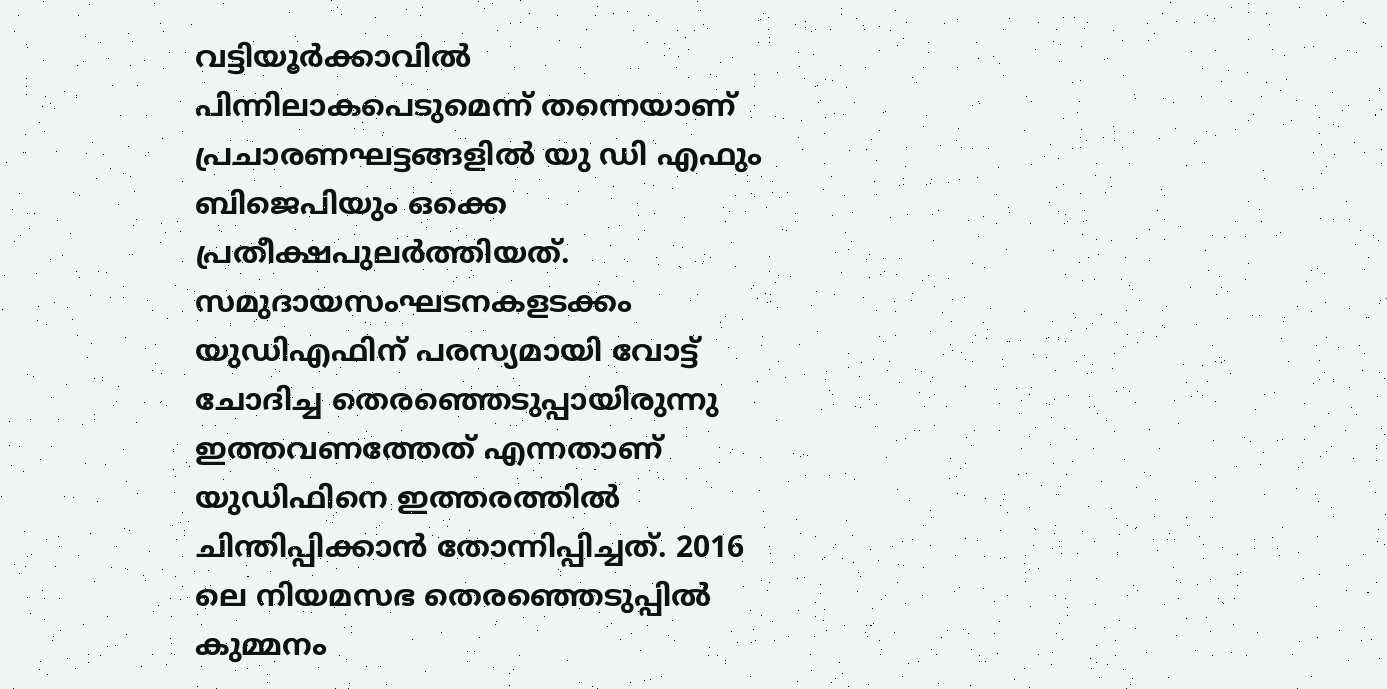വട്ടിയൂർക്കാവിൽ പിന്നിലാകപെടുമെന്ന് തന്നെയാണ് പ്രചാരണഘട്ടങ്ങളിൽ യു ഡി എഫും ബിജെപിയും ഒക്കെ പ്രതീക്ഷപുലർത്തിയത്. സമുദായസംഘടനകളടക്കം യുഡിഎഫിന് പരസ്യമായി വോട്ട് ചോദിച്ച തെരഞ്ഞെടുപ്പായിരുന്നു ഇത്തവണത്തേത് എന്നതാണ് യുഡിഫിനെ ഇത്തരത്തിൽ ചിന്തിപ്പിക്കാൻ തോന്നിപ്പിച്ചത്. 2016 ലെ നിയമസഭ തെരഞ്ഞെടുപ്പിൽ കുമ്മനം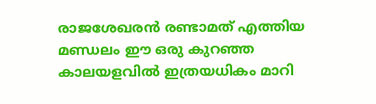രാജശേഖരൻ രണ്ടാമത് എത്തിയ മണ്ഡലം ഈ ഒരു കുറഞ്ഞ കാലയളവിൽ ഇത്രയധികം മാറി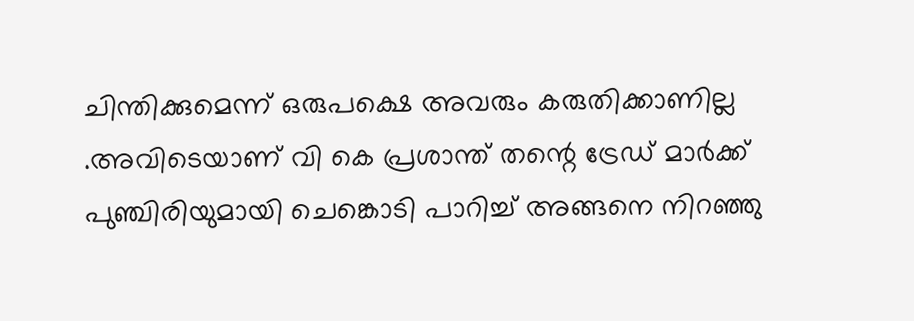ചിന്തിക്കുമെന്ന് ഒരുപക്ഷെ അവരും കരുതിക്കാണില്ല .അവിടെയാണ് വി കെ പ്രശാന്ത് തന്റെ ട്രേഡ് മാർക്ക് പുഞ്ചിരിയുമായി ചെങ്കൊടി പാറിച്ച് അങ്ങനെ നിറഞ്ഞു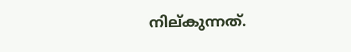നില്കുന്നത്.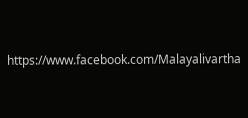https://www.facebook.com/Malayalivartha